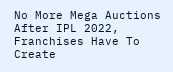No More Mega Auctions After IPL 2022, Franchises Have To Create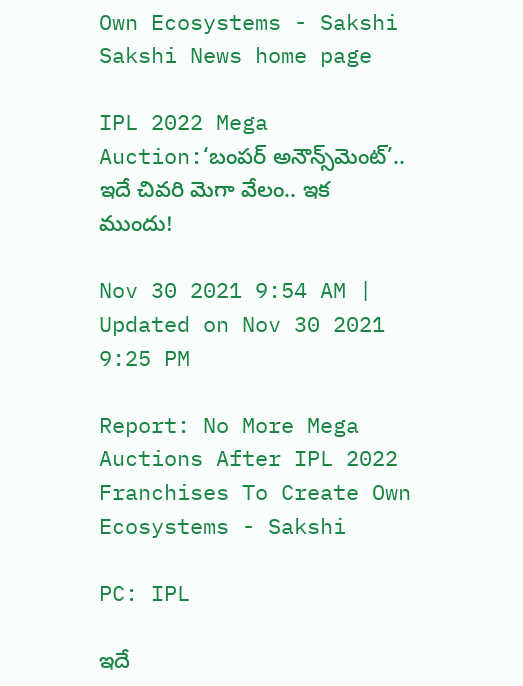Own Ecosystems - Sakshi
Sakshi News home page

IPL 2022 Mega Auction:‘బంపర్‌ అనౌన్స్‌మెంట్‌’.. ఇదే చివరి మెగా వేలం.. ఇక ముందు!

Nov 30 2021 9:54 AM | Updated on Nov 30 2021 9:25 PM

Report: No More Mega Auctions After IPL 2022 Franchises To Create Own Ecosystems - Sakshi

PC: IPL

ఇదే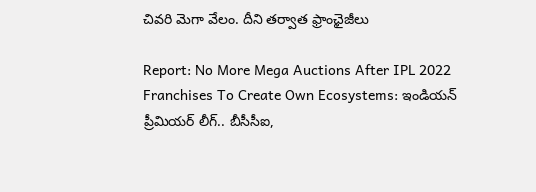చివరి మెగా వేలం. దీని తర్వాత ఫ్రాంఛైజీలు

Report: No More Mega Auctions After IPL 2022 Franchises To Create Own Ecosystems: ఇండియన్‌ ప్రీమియర్‌ లీగ్‌.. బీసీసీఐ,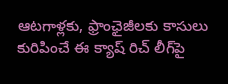ఆటగాళ్లకు, ఫ్రాంఛైజీలకు కాసులు కురిపించే ఈ క్యాష్‌ రిచ్‌ లీగ్‌పై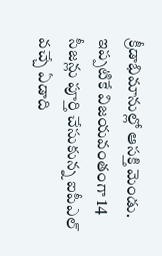క్రీడాభిమానుల్లో ఆసక్తి మెండు. ఇప్పటికే విజయవంతంగా 14 సీజన్లు పూర్తి చేసుకున్న ఐపీఎల్‌ వచ్చే ఏడాది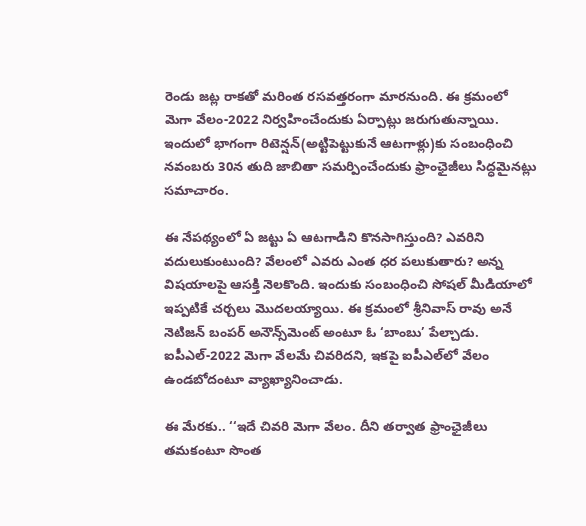రెండు జట్ల రాకతో మరింత రసవత్తరంగా మారనుంది. ఈ క్రమంలో మెగా వేలం-2022 నిర్వహించేందుకు ఏర్పాట్లు జరుగుతున్నాయి. ఇందులో భాగంగా రిటెన్షన్‌(అట్టిపెట్టుకునే ఆటగాళ్లు)కు సంబంధించి నవంబరు 30న తుది జాబితా సమర్పించేందుకు ఫ్రాంఛైజీలు సిద్ధమైనట్లు సమాచారం.

ఈ నేపథ్యంలో ఏ జట్టు ఏ ఆటగాడిని కొనసాగిస్తుంది? ఎవరిని వదులుకుంటుంది? వేలంలో ఎవరు ఎంత ధర పలుకుతారు? అన్న విషయాలపై ఆసక్తి నెలకొంది. ఇందుకు సంబంధించి సోషల్‌ మీడియాలో ఇప్పటికే చర్చలు మొదలయ్యాయి. ఈ క్రమంలో శ్రీనివాస్‌ రావు అనే నెటిజన్‌ బంపర్‌ అనౌన్స్‌మెంట్‌ అంటూ ఓ ‘బాంబు’ పేల్చాడు. ఐపీఎల్‌-2022 మెగా వేలమే చివరిదని, ఇకపై ఐపీఎల్‌లో వేలం ఉండబోదంటూ వ్యాఖ్యానించాడు.

ఈ మేరకు.. ‘‘ఇదే చివరి మెగా వేలం. దీని తర్వాత ఫ్రాంఛైజీలు తమకంటూ సొంత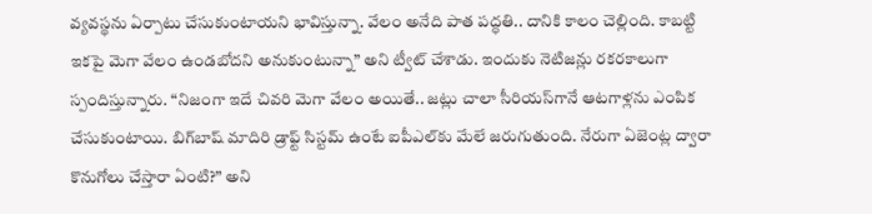వ్యవస్థను ఏర్పాటు చేసుకుంటాయని భావిస్తున్నా. వేలం అనేది పాత పద్ధతి.. దానికి కాలం చెల్లింది. కాబట్టి ఇకపై మెగా వేలం ఉండబోదని అనుకుంటున్నా’’ అని ట్వీట్‌ చేశాడు. ఇందుకు నెటిజన్లు రకరకాలుగా స్పందిస్తున్నారు. ‘‘నిజంగా ఇదే చివరి మెగా వేలం అయితే.. జట్లు చాలా సీరియస్‌గానే ఆటగాళ్లను ఎంపిక చేసుకుంటాయి. బిగ్‌బాష్‌ మాదిరి డ్రాఫ్ట్‌ సిస్టమ్‌ ఉంటే ఐపీఎల్‌కు మేలే జరుగుతుంది. నేరుగా ఏజెంట్ల ద్వారా కొనుగోలు చేస్తారా ఏంటి?’’ అని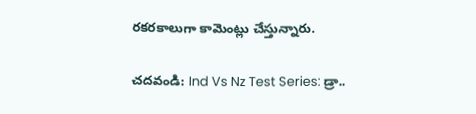రకరకాలుగా కామెంట్లు చేస్తున్నారు.

చదవండి: Ind Vs Nz Test Series: డ్రా..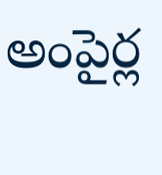అంపైర్ల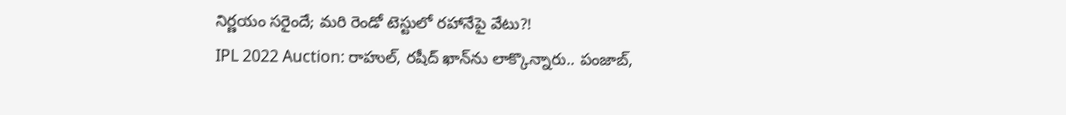నిర్ణయం సరైందే; మరి రెండో టెస్టులో రహానేపై వేటు?!
IPL 2022 Auction: రాహుల్‌, రషీద్‌ ఖాన్‌ను లాక్కొన్నారు.. పంజాబ్‌,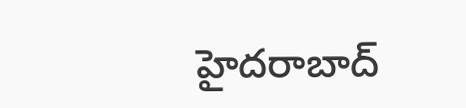హైదరాబాద్‌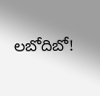లబోదిబో!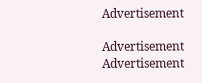Advertisement

Advertisement
Advertisement